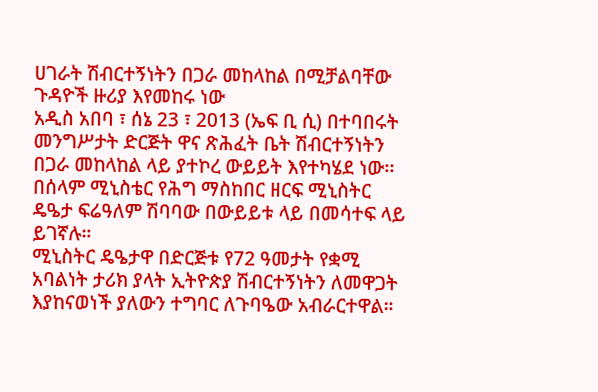ሀገራት ሽብርተኝነትን በጋራ መከላከል በሚቻልባቸው ጉዳዮች ዙሪያ እየመከሩ ነው
አዲስ አበባ ፣ ሰኔ 23 ፣ 2013 (ኤፍ ቢ ሲ) በተባበሩት መንግሥታት ድርጅት ዋና ጽሕፈት ቤት ሽብርተኝነትን በጋራ መከላከል ላይ ያተኮረ ውይይት እየተካሄደ ነው፡፡
በሰላም ሚኒስቴር የሕግ ማስከበር ዘርፍ ሚኒስትር ዴዔታ ፍሬዓለም ሽባባው በውይይቱ ላይ በመሳተፍ ላይ ይገኛሉ።
ሚኒስትር ዴዔታዋ በድርጅቱ የ72 ዓመታት የቋሚ አባልነት ታሪክ ያላት ኢትዮጵያ ሽብርተኝነትን ለመዋጋት እያከናወነች ያለውን ተግባር ለጉባዔው አብራርተዋል።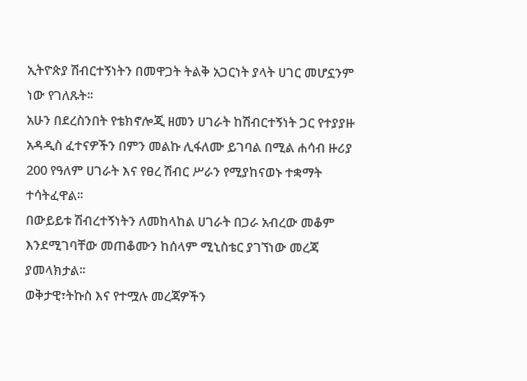ኢትዮጵያ ሽብርተኝነትን በመዋጋት ትልቅ አጋርነት ያላት ሀገር መሆኗንም ነው የገለጹት፡፡
አሁን በደረስንበት የቴክኖሎጂ ዘመን ሀገራት ከሽብርተኝነት ጋር የተያያዙ አዳዲስ ፈተናዎችን በምን መልኩ ሊፋለሙ ይገባል በሚል ሐሳብ ዙሪያ 200 የዓለም ሀገራት እና የፀረ ሽብር ሥራን የሚያከናወኑ ተቋማት ተሳትፈዋል፡፡
በውይይቱ ሽብረተኝነትን ለመከላከል ሀገራት በጋራ አብረው መቆም እንደሚገባቸው መጠቆሙን ከሰላም ሚኒስቴር ያገኘነው መረጃ ያመላክታል፡፡
ወቅታዊ፣ትኩስ እና የተሟሉ መረጃዎችን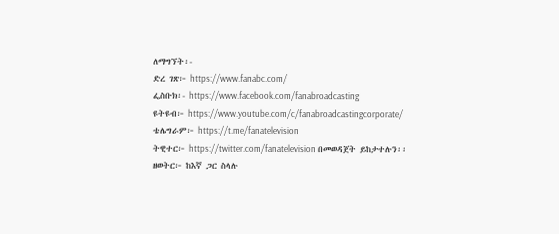ለማግኘት፡-
ድረ ገጽ፦ https://www.fanabc.com/
ፌስቡክ፡- https://www.facebook.com/fanabroadcasting
ዩትዩብ፦ https://www.youtube.com/c/fanabroadcastingcorporate/
ቴሌግራም፦ https://t.me/fanatelevision
ትዊተር፦ https://twitter.com/fanatelevision በመወዳጀት ይከታተሉን፡፡
ዘወትር፦ ከእኛ ጋር ስላሉ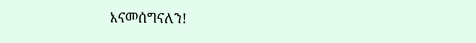እናመሰግናለን!